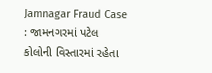Jamnagar Fraud Case : જામનગરમાં પટેલ કોલોની વિસ્તારમાં રહેતા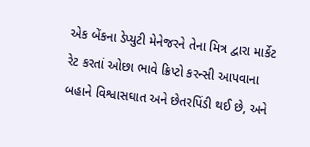એક બેંકના ડેપ્યુટી મેનેજરને તેના મિત્ર દ્વારા માર્કેટ રેટ કરતાં ઓછા ભાવે ક્રિપ્ટો કરન્સી આપવાના બહાને વિશ્વાસઘાત અને છેતરપિંડી થઈ છે, અને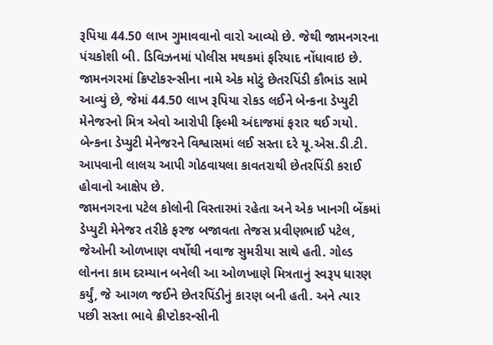રૂપિયા 44.50 લાખ ગુમાવવાનો વારો આવ્યો છે. જેથી જામનગરના પંચકોશી બી. ડિવિઝનમાં પોલીસ મથકમાં ફરિયાદ નોંધાવાઇ છે.
જામનગરમાં ક્રિપ્ટોકરન્સીના નામે એક મોટું છેતરપિંડી કૌભાંડ સામે આવ્યું છે, જેમાં 44.50 લાખ રૂપિયા રોકડ લઈને બેન્કના ડેપ્યુટી મેનેજરનો મિત્ર એવો આરોપી ફિલ્મી અંદાજમાં ફરાર થઈ ગયો. બેન્કના ડેપ્યુટી મેનેજરને વિશ્વાસમાં લઈ સસ્તા દરે યૂ.એસ.ડી.ટી. આપવાની લાલચ આપી ગોઠવાયલા કાવતરાથી છેતરપિંડી કરાઈ હોવાનો આક્ષેપ છે.
જામનગરના પટેલ કોલોની વિસ્તારમાં રહેતા અને એક ખાનગી બેંકમાં ડેપ્યુટી મેનેજર તરીકે ફરજ બજાવતા તેજસ પ્રવીણભાઈ પટેલ, જેઓની ઓળખાણ વર્ષોથી નવાજ સુમરીયા સાથે હતી. ગોલ્ડ લોનના કામ દરમ્યાન બનેલી આ ઓળખાણે મિત્રતાનું સ્વરૂપ ધારણ કર્યું, જે આગળ જઈને છેતરપિંડીનું કારણ બની હતી. અને ત્યાર પછી સસ્તા ભાવે ક્રીપ્ટોકરન્સીની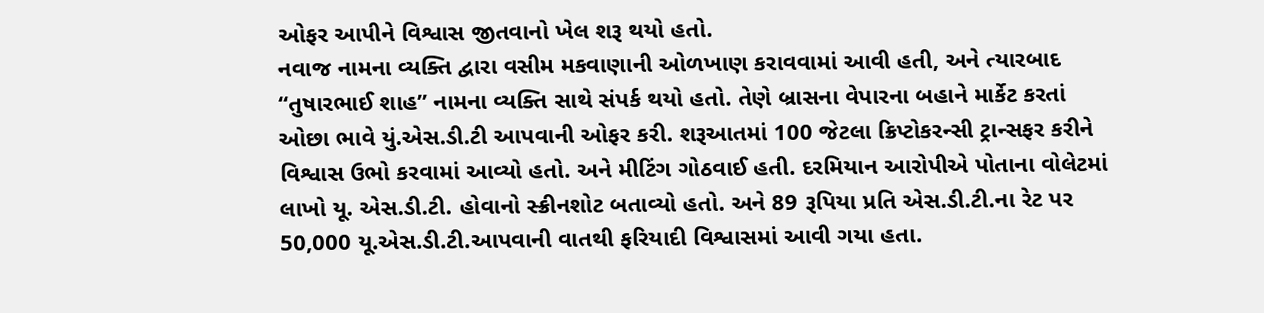ઓફર આપીને વિશ્વાસ જીતવાનો ખેલ શરૂ થયો હતો.
નવાજ નામના વ્યક્તિ દ્વારા વસીમ મકવાણાની ઓળખાણ કરાવવામાં આવી હતી, અને ત્યારબાદ “તુષારભાઈ શાહ” નામના વ્યક્તિ સાથે સંપર્ક થયો હતો. તેણે બ્રાસના વેપારના બહાને માર્કેટ કરતાં ઓછા ભાવે યું.એસ.ડી.ટી આપવાની ઓફર કરી. શરૂઆતમાં 100 જેટલા ક્રિપ્ટોકરન્સી ટ્રાન્સફર કરીને વિશ્વાસ ઉભો કરવામાં આવ્યો હતો. અને મીટિંગ ગોઠવાઈ હતી. દરમિયાન આરોપીએ પોતાના વોલેટમાં લાખો યૂ. એસ.ડી.ટી. હોવાનો સ્ક્રીનશોટ બતાવ્યો હતો. અને 89 રૂપિયા પ્રતિ એસ.ડી.ટી.ના રેટ પર 50,000 યૂ.એસ.ડી.ટી.આપવાની વાતથી ફરિયાદી વિશ્વાસમાં આવી ગયા હતા.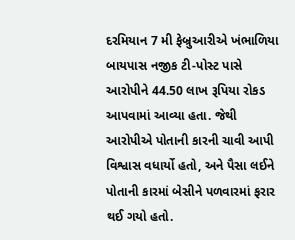દરમિયાન 7 મી ફેબ્રુઆરીએ ખંભાળિયા બાયપાસ નજીક ટી-પોસ્ટ પાસે આરોપીને 44.50 લાખ રૂપિયા રોકડ આપવામાં આવ્યા હતા. જેથી આરોપીએ પોતાની કારની ચાવી આપી વિશ્વાસ વધાર્યો હતો, અને પૈસા લઈને પોતાની કારમાં બેસીને પળવારમાં ફરાર થઈ ગયો હતો.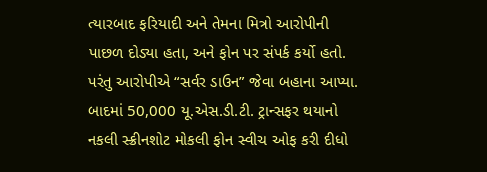ત્યારબાદ ફરિયાદી અને તેમના મિત્રો આરોપીની પાછળ દોડ્યા હતા, અને ફોન પર સંપર્ક કર્યો હતો. પરંતુ આરોપીએ “સર્વર ડાઉન” જેવા બહાના આપ્યા. બાદમાં 50,000 યૂ.એસ.ડી.ટી. ટ્રાન્સફર થયાનો નકલી સ્ક્રીનશોટ મોકલી ફોન સ્વીચ ઓફ કરી દીધો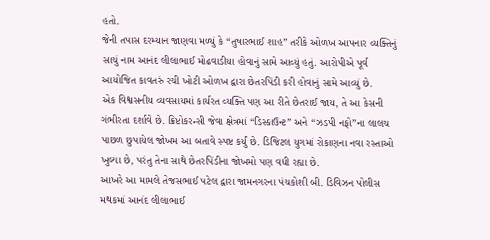હતો.
જેની તપાસ દરમ્યાન જાણવા મળ્યું કે “તુષારભાઈ શાહ” તરીકે ઓળખ આપનાર વ્યક્તિનું સાચું નામ આનંદ લીલાભાઈ મોઢવાડીયા હોવાનું સામે આવ્યું હતું. આરોપીએ પૂર્વ આયોજિત કાવતરું રચી ખોટી ઓળખ દ્વારા છેતરપિંડી કરી હોવાનું સામે આવ્યું છે.
એક વિશ્વસનીય વ્યવસાયમાં કાર્યરત વ્યક્તિ પણ આ રીતે છેતરાઈ જાય, તે આ કેસની ગંભીરતા દર્શાવે છે. ક્રિપ્ટોકરન્સી જેવા ક્ષેત્રમાં “ડિસ્કાઉન્ટ” અને “ઝડપી નફો”ના લાલચ પાછળ છુપાયેલ જોખમ આ બતાવે સ્પષ્ટ કર્યું છે. ડિજિટલ યુગમાં રોકાણના નવા રસ્તાઓ ખુલ્યા છે, પરંતુ તેના સાથે છેતરપિંડીના જોખમો પણ વધી રહ્યા છે.
આખરે આ મામલે તેજસભાઈ પટેલ દ્વારા જામનગરના પંચકોશી બી. ડિવિઝન પોલીસ મથકમાં આનંદ લીલાભાઈ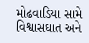મોઢવાડિયા સામે વિશ્વાસઘાત અને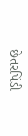છેતરપિંડી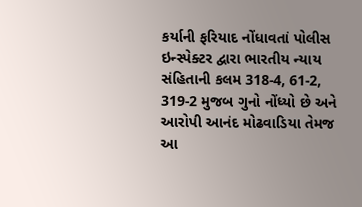કર્યાની ફરિયાદ નોંધાવતાં પોલીસ ઇન્સ્પેક્ટર દ્વારા ભારતીય ન્યાય સંહિતાની કલમ 318-4, 61-2, 319-2 મુજબ ગુનો નોંધ્યો છે અને આરોપી આનંદ મોઢવાડિયા તેમજ આ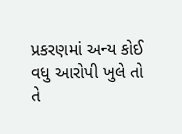પ્રકરણમાં અન્ય કોઈ વધુ આરોપી ખુલે તો તે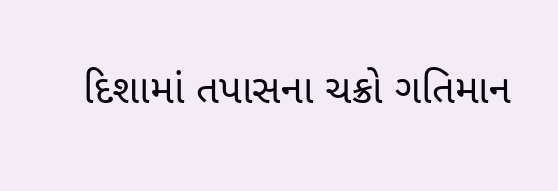દિશામાં તપાસના ચક્રો ગતિમાન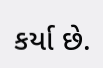કર્યા છે.